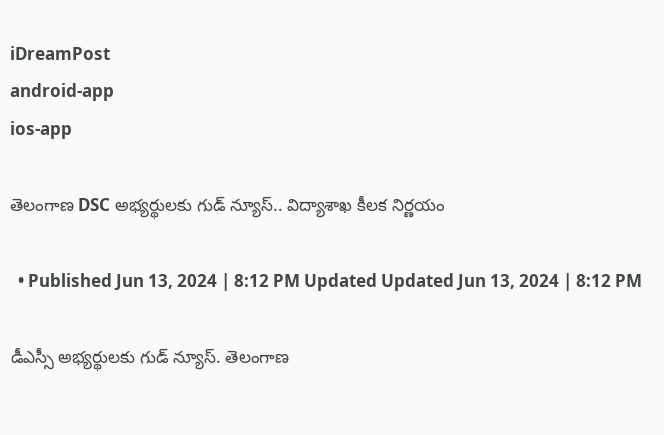iDreamPost
android-app
ios-app

తెలంగాణ DSC అభ్యర్థులకు గుడ్ న్యూస్.. విద్యాశాఖ కీలక నిర్ణయం

  • Published Jun 13, 2024 | 8:12 PM Updated Updated Jun 13, 2024 | 8:12 PM

డీఎస్సీ అభ్యర్థులకు గుడ్ న్యూస్. తెలంగాణ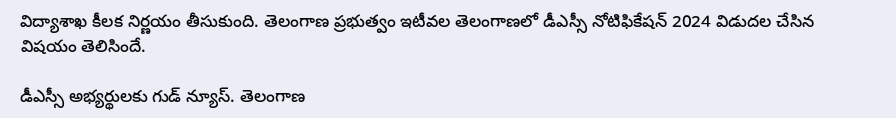విద్యాశాఖ కీలక నిర్ణయం తీసుకుంది. తెలంగాణ ప్రభుత్వం ఇటీవల తెలంగాణలో డీఎస్సీ నోటిఫికేషన్ 2024 విడుదల చేసిన విషయం తెలిసిందే.

డీఎస్సీ అభ్యర్థులకు గుడ్ న్యూస్. తెలంగాణ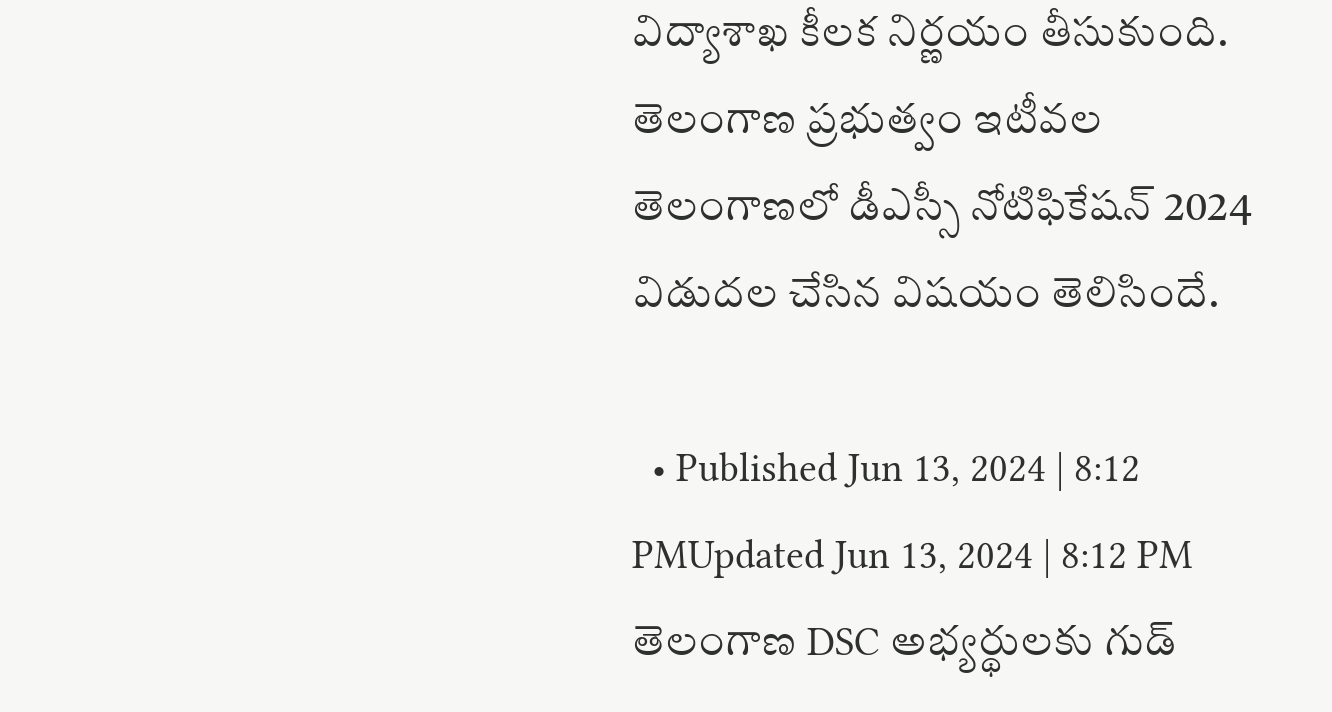విద్యాశాఖ కీలక నిర్ణయం తీసుకుంది. తెలంగాణ ప్రభుత్వం ఇటీవల తెలంగాణలో డీఎస్సీ నోటిఫికేషన్ 2024 విడుదల చేసిన విషయం తెలిసిందే.

  • Published Jun 13, 2024 | 8:12 PMUpdated Jun 13, 2024 | 8:12 PM
తెలంగాణ DSC అభ్యర్థులకు గుడ్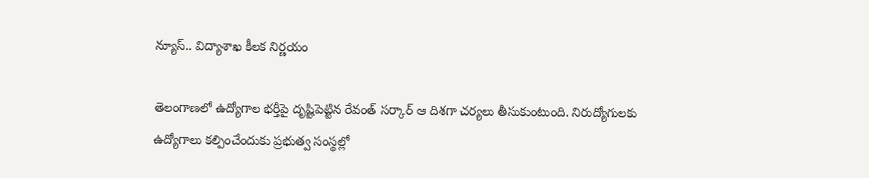న్యూస్.. విద్యాశాఖ కీలక నిర్ణయం

తెలంగాణలో ఉద్యోగాల భర్తీపై దృష్టిపెట్టిన రేవంత్ సర్కార్ ఆ దిశగా చర్యలు తీసుకుంటుంది. నిరుద్యోగులకు ఉద్యోగాలు కల్పించేందుకు ప్రభుత్వ సంస్థల్లో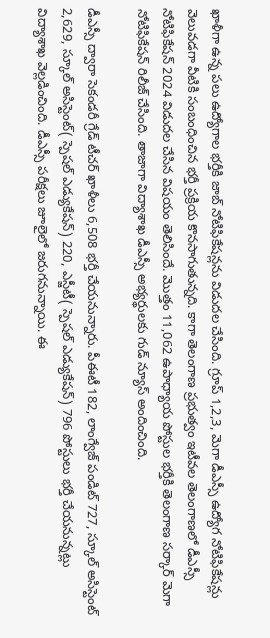ఖాళీగా ఉన్న పలు ఉద్యోగాల భర్తీకి జాబ్ నోటిఫికేషన్లను విడుదల చేసింది. గ్రూప్ 1,2,3, మెగా డీఎస్సీ ఉద్యోగ నోటిఫికేషన్లు వెలువడగా వీటికి సంబంధించిన భర్తీ ప్రక్రియ కొనసాగుతున్నది. కాగా తెలంగాణ ప్రభుత్వం ఇటీవల తెలంగాణలో డీఎస్సీ నోటిఫికేషన్ 2024 విడుదల చేసిన విషయం తెలిసిందే. మొత్తం 11,062 ఉపాధ్యాయ పోస్టుల భర్తీకి తెలంగాణ సర్కార్ మెగా నోటిఫికేషన్ రిలీజ్ చేసింది. తాజాగా విద్యాశాఖ డీఎస్సీ అభ్యర్థులకు గుడ్ న్యూస్ అందించింది.

డీఎస్సీ ద్వారా సెకండరీ గ్రేడ్ టీచర్ ఖాళీలు 6,508 భర్తీ చేయనున్నారు. పీఈటీ 182, లాంగ్వేజ్ పండిట్ 727, స్కూల్ అసిస్టెంట్ 2,629, స్కూల్ అసిస్టెంట్( స్పెషల్ ఎడ్యుకేషన్) 220, ఎస్జీటీ( స్పెషల్ ఎడ్యుకేషన్) 796 పోస్టులు భర్తీ చేయనున్నట్లు విద్యాశాఖ వెల్లడించింది. డీఎస్సీ పరీక్షలు జూలైలో జరుగనున్నాయి. ఈ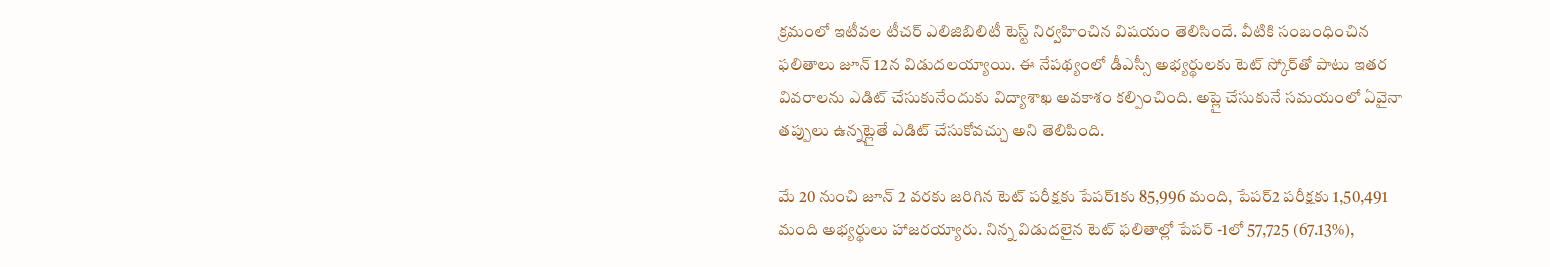క్రమంలో ఇటీవల టీచర్ ఎలిజిబిలిటీ టెస్ట్ నిర్వహించిన విషయం తెలిసిందే. వీటికి సంబంధించిన ఫలితాలు జూన్ 12న విడుదలయ్యాయి. ఈ నేపథ్యంలో డీఎస్సీ అభ్యర్థులకు టెట్ స్కోర్‌తో పాటు ఇత‌ర వివ‌రాల‌ను ఎడిట్ చేసుకునేందుకు విద్యాశాఖ అవ‌కాశం క‌ల్పించింది. అప్లై చేసుకునే సమయంలో ఏవైనా తప్పులు ఉన్నట్లైతే ఎడిట్ చేసుకోవచ్చు అని తెలిపింది.

మే 20 నుంచి జూన్ 2 వరకు జరిగిన టెట్ పరీక్షకు పేపర్‌1కు 85,996 మంది, పేపర్‌2 పరీక్షకు 1,50,491 మంది అభ్యర్థులు హాజరయ్యారు. నిన్న విడుదలైన టెట్‌ ఫలితాల్లో పేపర్‌ -1లో 57,725 (67.13%),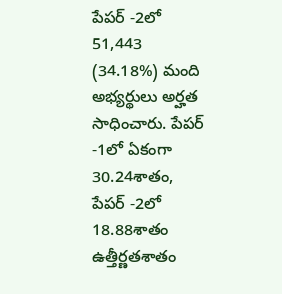పేపర్‌ -2లో 51,443 (34.18%) మంది అభ్యర్థులు అర్హత సాధించారు. పేపర్‌ -1లో ఏకంగా 30.24శాతం, పేపర్‌ -2లో 18.88శాతం ఉత్తీర్ణతశాతం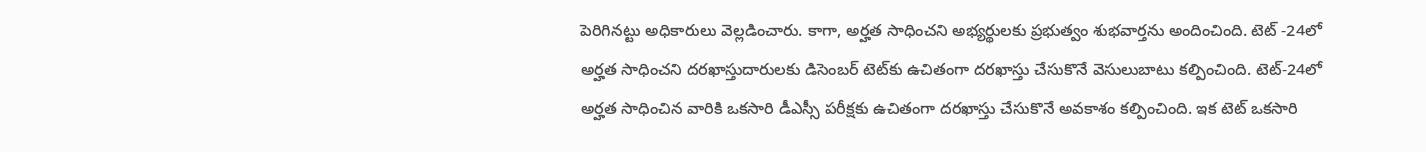పెరిగినట్టు అధికారులు వెల్లడించారు. కాగా, అర్హత సాధించని అభ్యర్థులకు ప్రభుత్వం శుభవార్తను అందించింది. టెట్‌ -24లో అర్హత సాధించని దరఖాస్తుదారులకు డిసెంబర్‌ టెట్‌కు ఉచితంగా దరఖాస్తు చేసుకొనే వెసులుబాటు కల్పించింది. టెట్‌-24లో అర్హత సాధించిన వారికి ఒకసారి డీఎస్సీ పరీక్షకు ఉచితంగా దరఖాస్తు చేసుకొనే అవకాశం కల్పించింది. ఇక టెట్ ఒకసారి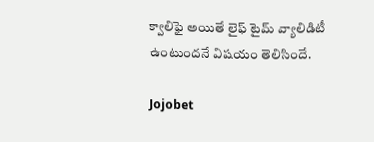క్వాలిఫై అయితే లైఫ్ టైమ్ వ్యాలిడిటీ ఉంటుందనే విషయం తెలిసిందే.

Jojobet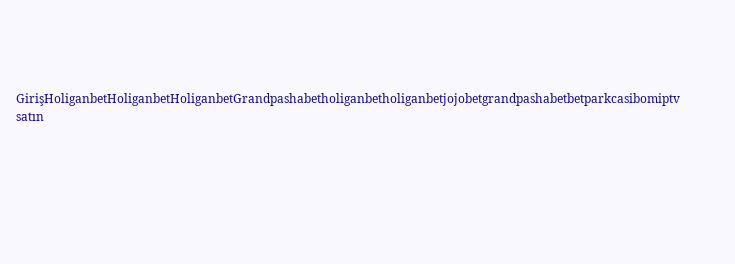GirişHoliganbetHoliganbetHoliganbetGrandpashabetholiganbetholiganbetjojobetgrandpashabetbetparkcasibomiptv satın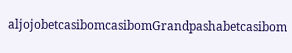aljojobetcasibomcasibomGrandpashabetcasibom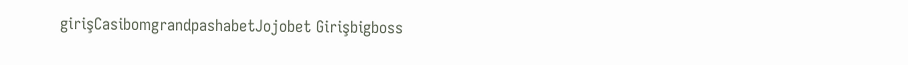girişCasibomgrandpashabetJojobet Girişbigboss